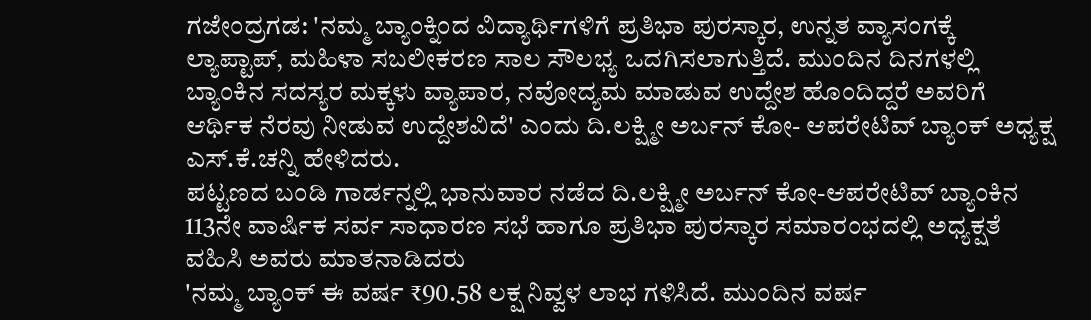ಗಜೇಂದ್ರಗಡ: 'ನಮ್ಮ ಬ್ಯಾಂಕ್ನಿಂದ ವಿದ್ಯಾರ್ಥಿಗಳಿಗೆ ಪ್ರತಿಭಾ ಪುರಸ್ಕಾರ, ಉನ್ನತ ವ್ಯಾಸಂಗಕ್ಕೆ ಲ್ಯಾಪ್ಟಾಪ್, ಮಹಿಳಾ ಸಬಲೀಕರಣ ಸಾಲ ಸೌಲಭ್ಯ ಒದಗಿಸಲಾಗುತ್ತಿದೆ. ಮುಂದಿನ ದಿನಗಳಲ್ಲಿ ಬ್ಯಾಂಕಿನ ಸದಸ್ಯರ ಮಕ್ಕಳು ವ್ಯಾಪಾರ, ನವೋದ್ಯಮ ಮಾಡುವ ಉದ್ದೇಶ ಹೊಂದಿದ್ದರೆ ಅವರಿಗೆ ಆರ್ಥಿಕ ನೆರವು ನೀಡುವ ಉದ್ದೇಶವಿದೆ' ಎಂದು ದಿ.ಲಕ್ಷ್ಮೀ ಅರ್ಬನ್ ಕೋ- ಆಪರೇಟಿವ್ ಬ್ಯಾಂಕ್ ಅಧ್ಯಕ್ಷ ಎಸ್.ಕೆ.ಚನ್ನಿ ಹೇಳಿದರು.
ಪಟ್ಟಣದ ಬಂಡಿ ಗಾರ್ಡನ್ನಲ್ಲಿ ಭಾನುವಾರ ನಡೆದ ದಿ.ಲಕ್ಷ್ಮೀ ಅರ್ಬನ್ ಕೋ-ಆಪರೇಟಿವ್ ಬ್ಯಾಂಕಿನ 113ನೇ ವಾರ್ಷಿಕ ಸರ್ವ ಸಾಧಾರಣ ಸಭೆ ಹಾಗೂ ಪ್ರತಿಭಾ ಪುರಸ್ಕಾರ ಸಮಾರಂಭದಲ್ಲಿ ಅಧ್ಯಕ್ಷತೆ ವಹಿಸಿ ಅವರು ಮಾತನಾಡಿದರು
'ನಮ್ಮ ಬ್ಯಾಂಕ್ ಈ ವರ್ಷ ₹90.58 ಲಕ್ಷ ನಿವ್ವಳ ಲಾಭ ಗಳಿಸಿದೆ. ಮುಂದಿನ ವರ್ಷ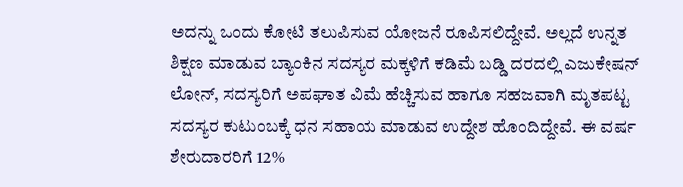ಅದನ್ನು ಒಂದು ಕೋಟಿ ತಲುಪಿಸುವ ಯೋಜನೆ ರೂಪಿಸಲಿದ್ದೇವೆ. ಅಲ್ಲದೆ ಉನ್ನತ ಶಿಕ್ಷಣ ಮಾಡುವ ಬ್ಯಾಂಕಿನ ಸದಸ್ಯರ ಮಕ್ಕಳಿಗೆ ಕಡಿಮೆ ಬಡ್ಡಿ ದರದಲ್ಲಿ ಎಜುಕೇಷನ್ ಲೋನ್, ಸದಸ್ಯರಿಗೆ ಅಪಘಾತ ವಿಮೆ ಹೆಚ್ಚಿಸುವ ಹಾಗೂ ಸಹಜವಾಗಿ ಮೃತಪಟ್ಟ ಸದಸ್ಯರ ಕುಟುಂಬಕ್ಕೆ ಧನ ಸಹಾಯ ಮಾಡುವ ಉದ್ದೇಶ ಹೊಂದಿದ್ದೇವೆ. ಈ ವರ್ಷ ಶೇರುದಾರರಿಗೆ 12%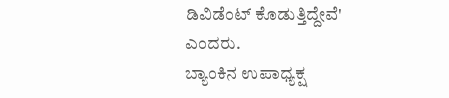ಡಿವಿಡೆಂಟ್ ಕೊಡುತ್ತಿದ್ದೇವೆ' ಎಂದರು.
ಬ್ಯಾಂಕಿನ ಉಪಾಧ್ಯಕ್ಷ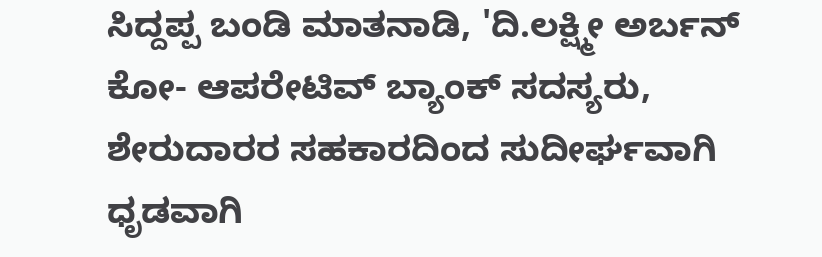ಸಿದ್ದಪ್ಪ ಬಂಡಿ ಮಾತನಾಡಿ, 'ದಿ.ಲಕ್ಷ್ಮೀ ಅರ್ಬನ್ ಕೋ- ಆಪರೇಟಿವ್ ಬ್ಯಾಂಕ್ ಸದಸ್ಯರು, ಶೇರುದಾರರ ಸಹಕಾರದಿಂದ ಸುದೀರ್ಘವಾಗಿ ಧೃಡವಾಗಿ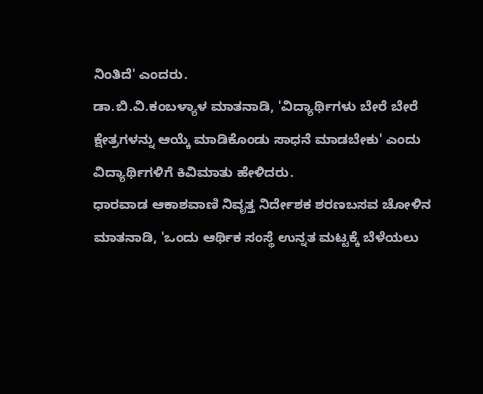ನಿಂತಿದೆ' ಎಂದರು.
ಡಾ.ಬಿ.ವಿ.ಕಂಬಳ್ಯಾಳ ಮಾತನಾಡಿ, 'ವಿದ್ಯಾರ್ಥಿಗಳು ಬೇರೆ ಬೇರೆ ಕ್ಷೇತ್ರಗಳನ್ನು ಆಯ್ಕೆ ಮಾಡಿಕೊಂಡು ಸಾಧನೆ ಮಾಡಬೇಕು' ಎಂದು ವಿದ್ಯಾರ್ಥಿಗಳಿಗೆ ಕಿವಿಮಾತು ಹೇಳಿದರು.
ಧಾರವಾಡ ಆಕಾಶವಾಣಿ ನಿವೃತ್ತ ನಿರ್ದೇಶಕ ಶರಣಬಸವ ಚೋಳಿನ ಮಾತನಾಡಿ, 'ಒಂದು ಆರ್ಥಿಕ ಸಂಸ್ಥೆ ಉನ್ನತ ಮಟ್ಟಕ್ಕೆ ಬೆಳೆಯಲು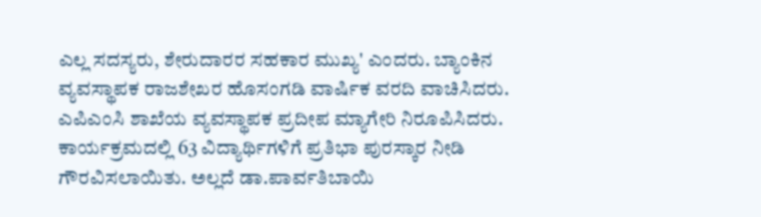ಎಲ್ಲ ಸದಸ್ಯರು, ಶೇರುದಾರರ ಸಹಕಾರ ಮುಖ್ಯ' ಎಂದರು. ಬ್ಯಾಂಕಿನ ವ್ಯವಸ್ಥಾಪಕ ರಾಜಶೇಖರ ಹೊಸಂಗಡಿ ವಾರ್ಷಿಕ ವರದಿ ವಾಚಿಸಿದರು. ಎಪಿಎಂಸಿ ಶಾಖೆಯ ವ್ಯವಸ್ಥಾಪಕ ಪ್ರದೀಪ ಮ್ಯಾಗೇರಿ ನಿರೂಪಿಸಿದರು.
ಕಾರ್ಯಕ್ರಮದಲ್ಲಿ 63 ವಿದ್ಯಾರ್ಥಿಗಳಿಗೆ ಪ್ರತಿಭಾ ಪುರಸ್ಕಾರ ನೀಡಿ ಗೌರವಿಸಲಾಯಿತು. ಅಲ್ಲದೆ ಡಾ.ಪಾರ್ವತಿಬಾಯಿ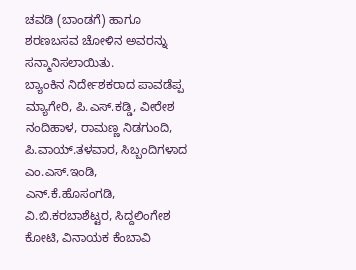ಚವಡಿ (ಬಾಂಡಗೆ) ಹಾಗೂ ಶರಣಬಸವ ಚೋಳಿನ ಅವರನ್ನು ಸನ್ಮಾನಿಸಲಾಯಿತು.
ಬ್ಯಾಂಕಿನ ನಿರ್ದೇಶಕರಾದ ಪಾವಡೆಪ್ಪ ಮ್ಯಾಗೇರಿ, ಪಿ.ಎಸ್.ಕಡ್ಡಿ, ವೀರೇಶ ನಂದಿಹಾಳ, ರಾಮಣ್ಣ ನಿಡಗುಂದಿ, ಪಿ.ವಾಯ್.ತಳವಾರ, ಸಿಬ್ಬಂದಿಗಳಾದ ಎಂ.ಎಸ್.ಇಂಡಿ, ಎನ್.ಕೆ.ಹೊಸಂಗಡಿ, ವಿ.ಬಿ.ಕರಬಾಶೆಟ್ಟರ, ಸಿದ್ದಲಿಂಗೇಶ ಕೋಟಿ, ವಿನಾಯಕ ಕೆಂಬಾವಿ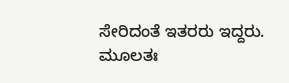ಸೇರಿದಂತೆ ಇತರರು ಇದ್ದರು.
ಮೂಲತಃ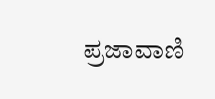ಪ್ರಜಾವಾಣಿ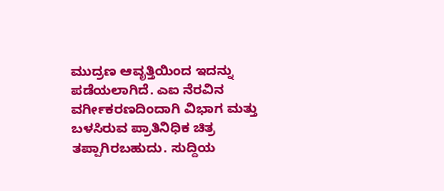ಮುದ್ರಣ ಆವೃತ್ತಿಯಿಂದ ಇದನ್ನು ಪಡೆಯಲಾಗಿದೆ. ಎಐ ನೆರವಿನ ವರ್ಗೀಕರಣದಿಂದಾಗಿ ವಿಭಾಗ ಮತ್ತು ಬಳಸಿರುವ ಪ್ರಾತಿನಿಧಿಕ ಚಿತ್ರ ತಪ್ಪಾಗಿರಬಹುದು. ಸುದ್ದಿಯ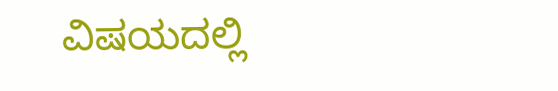ವಿಷಯದಲ್ಲಿ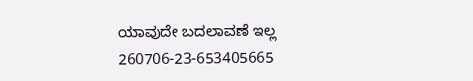ಯಾವುದೇ ಬದಲಾವಣೆ ಇಲ್ಲ
260706-23-653405665